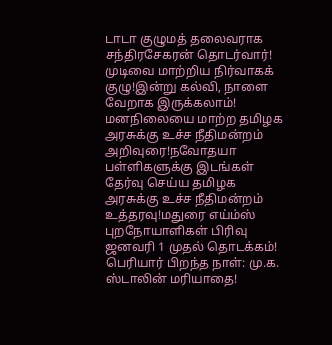டாடா குழுமத் தலைவராக சந்திரசேகரன் தொடர்வார்! முடிவை மாற்றிய நிர்வாகக் குழு!இன்று கல்வி, நாளை வேறாக இருக்கலாம்! மனநிலையை மாற்ற தமிழக அரசுக்கு உச்ச நீதிமன்றம் அறிவுரை!நவோதயா பள்ளிகளுக்கு இடங்கள் தேர்வு செய்ய தமிழக அரசுக்கு உச்ச நீதிமன்றம் உத்தரவு!மதுரை எய்ம்ஸ் புறநோயாளிகள் பிரிவு ஜனவரி 1 முதல் தொடக்கம்! பெரியார் பிறந்த நாள்: மு.க. ஸ்டாலின் மரியாதை!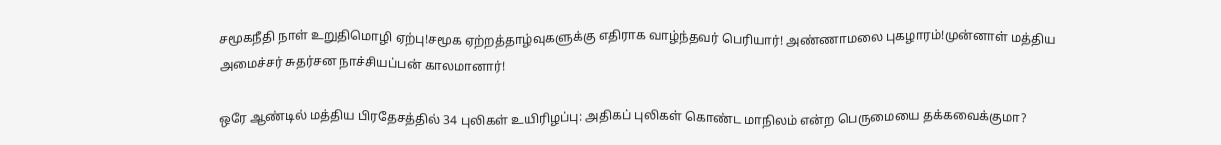சமூகநீதி நாள் உறுதிமொழி ஏற்பு!சமூக ஏற்றத்தாழ்வுகளுக்கு எதிராக வாழ்ந்தவர் பெரியார்! அண்ணாமலை புகழாரம்!முன்னாள் மத்திய அமைச்சர் சுதர்சன நாச்சியப்பன் காலமானார்!

ஒரே ஆண்டில் மத்திய பிரதேசத்தில் 34 புலிகள் உயிரிழப்பு: அதிகப் புலிகள் கொண்ட மாநிலம் என்ற பெருமையை தக்கவைக்குமா?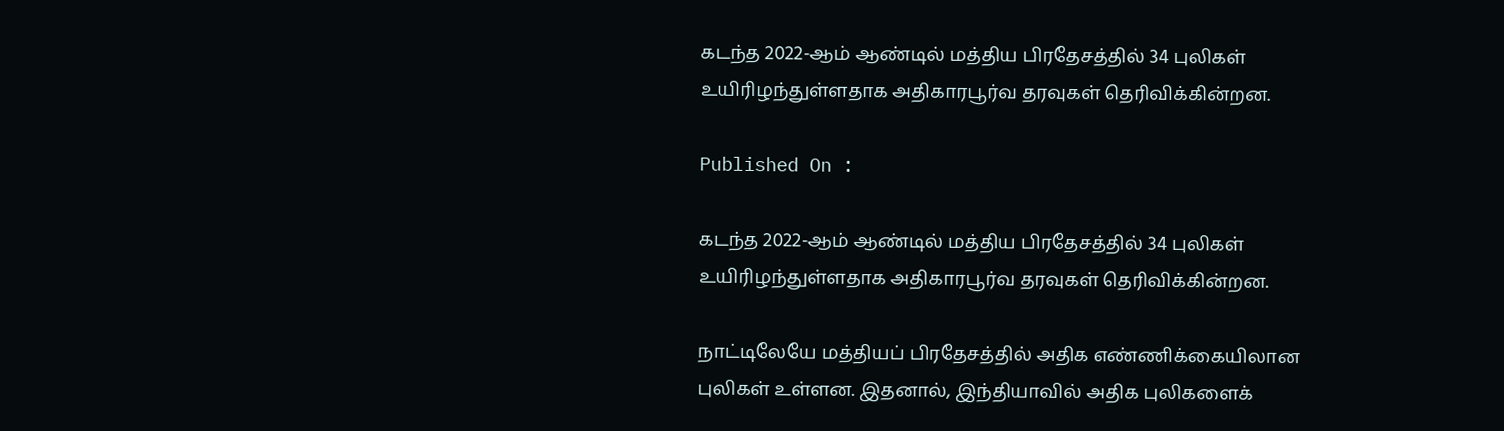கடந்த 2022-ஆம் ஆண்டில் மத்திய பிரதேசத்தில் 34 புலிகள் உயிரிழந்துள்ளதாக அதிகாரபூர்வ தரவுகள் தெரிவிக்கின்றன.

Published On :

கடந்த 2022-ஆம் ஆண்டில் மத்திய பிரதேசத்தில் 34 புலிகள் உயிரிழந்துள்ளதாக அதிகாரபூர்வ தரவுகள் தெரிவிக்கின்றன.

நாட்டிலேயே மத்தியப் பிரதேசத்தில் அதிக எண்ணிக்கையிலான புலிகள் உள்ளன. இதனால், இந்தியாவில் அதிக புலிகளைக்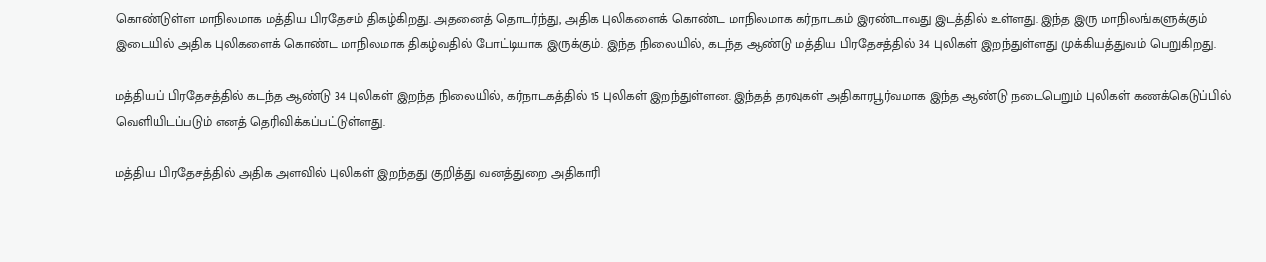கொண்டுள்ள மாநிலமாக மத்திய பிரதேசம் திகழ்கிறது. அதனைத் தொடர்ந்து, அதிக புலிகளைக் கொண்ட மாநிலமாக கர்நாடகம் இரண்டாவது இடத்தில் உள்ளது. இந்த இரு மாநிலங்களுக்கும் இடையில் அதிக புலிகளைக் கொண்ட மாநிலமாக திகழ்வதில் போட்டியாக இருக்கும். இந்த நிலையில், கடந்த ஆண்டு மத்திய பிரதேசத்தில் 34 புலிகள் இறந்துள்ளது முக்கியத்துவம் பெறுகிறது.

மத்தியப் பிரதேசத்தில் கடந்த ஆண்டு 34 புலிகள் இறந்த நிலையில், கர்நாடகத்தில் 15 புலிகள் இறந்துள்ளன. இந்தத் தரவுகள் அதிகாரபூர்வமாக இந்த ஆண்டு நடைபெறும் புலிகள் கணக்கெடுப்பில் வெளியிடப்படும் எனத் தெரிவிக்கப்பட்டுள்ளது.

மத்திய பிரதேசத்தில் அதிக அளவில் புலிகள் இறந்தது குறித்து வனத்துறை அதிகாரி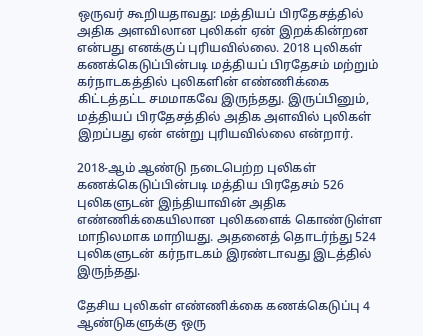ஒருவர் கூறியதாவது: மத்தியப் பிரதேசத்தில் அதிக அளவிலான புலிகள் ஏன் இறக்கின்றன என்பது எனக்குப் புரியவில்லை. 2018 புலிகள் கணக்கெடுப்பின்படி மத்தியப் பிரதேசம் மற்றும் கர்நாடகத்தில் புலிகளின் எண்ணிக்கை கிட்டத்தட்ட சமமாகவே இருந்தது. இருப்பினும், மத்தியப் பிரதேசத்தில் அதிக அளவில் புலிகள் இறப்பது ஏன் என்று புரியவில்லை என்றார்.

2018-ஆம் ஆண்டு நடைபெற்ற புலிகள் கணக்கெடுப்பின்படி மத்திய பிரதேசம் 526 புலிகளுடன் இந்தியாவின் அதிக எண்ணிக்கையிலான புலிகளைக் கொண்டுள்ள மாநிலமாக மாறியது. அதனைத் தொடர்ந்து 524 புலிகளுடன் கர்நாடகம் இரண்டாவது இடத்தில் இருந்தது.

தேசிய புலிகள் எண்ணிக்கை கணக்கெடுப்பு 4 ஆண்டுகளுக்கு ஒரு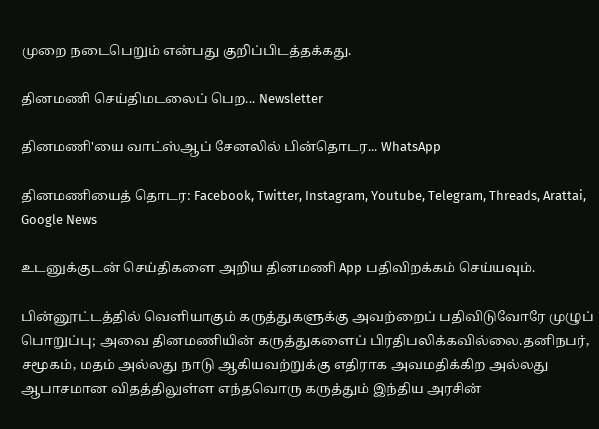முறை நடைபெறும் என்பது குறிப்பிடத்தக்கது.

தினமணி செய்திமடலைப் பெற... Newsletter

தினமணி'யை வாட்ஸ்ஆப் சேனலில் பின்தொடர... WhatsApp

தினமணியைத் தொடர: Facebook, Twitter, Instagram, Youtube, Telegram, Threads, Arattai, Google News

உடனுக்குடன் செய்திகளை அறிய தினமணி App பதிவிறக்கம் செய்யவும்.

பின்னூட்டத்தில் வெளியாகும் கருத்துகளுக்கு அவற்றைப் பதிவிடுவோரே முழுப் பொறுப்பு; அவை தினமணியின் கருத்துகளைப் பிரதிபலிக்கவில்லை.தனிநபர், சமூகம், மதம் அல்லது நாடு ஆகியவற்றுக்கு எதிராக அவமதிக்கிற அல்லது ஆபாசமான விதத்திலுள்ள எந்தவொரு கருத்தும் இந்திய அரசின்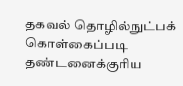தகவல் தொழில்நுட்பக் கொள்கைப்படி தண்டனைக்குரிய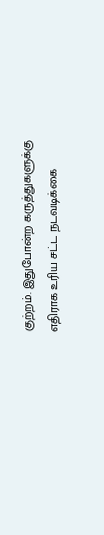குற்றம். இதுபோன்ற கருத்துகளுக்கு எதிராக உரிய சட்ட நடவடிக்கை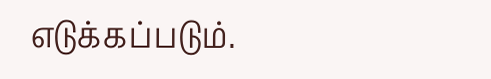எடுக்கப்படும்.